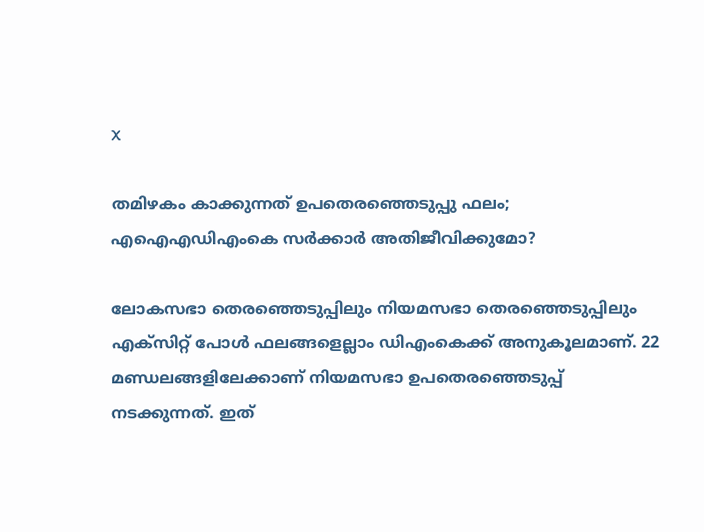X

തമിഴകം കാക്കുന്നത് ഉപതെരഞ്ഞെടുപ്പു ഫലം; എഐഎഡിഎംകെ സർക്കാര്‍ അതിജീവിക്കുമോ?

ലോകസഭാ തെരഞ്ഞെടുപ്പിലും നിയമസഭാ തെരഞ്ഞെടുപ്പിലും എക്സിറ്റ് പോൾ ഫലങ്ങളെല്ലാം ഡിഎംകെക്ക് അനുകൂലമാണ്. 22 മണ്ഡലങ്ങളിലേക്കാണ് നിയമസഭാ ഉപതെരഞ്ഞെടുപ്പ് നടക്കുന്നത്. ഇത്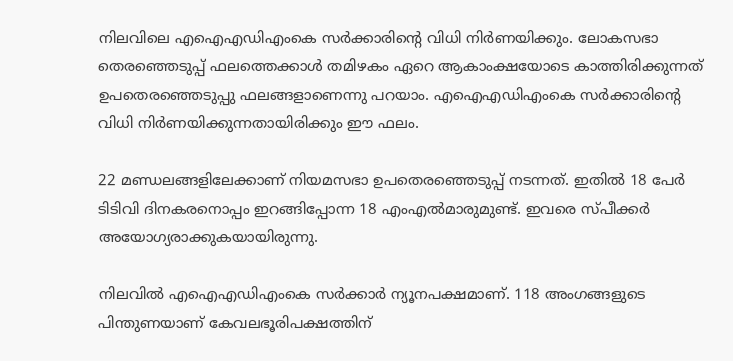നിലവിലെ എഐഎഡിഎംകെ സർക്കാരിന്റെ വിധി നിർണയിക്കും. ലോകസഭാ തെരഞ്ഞെടുപ്പ് ഫലത്തെക്കാൾ തമിഴകം ഏറെ ആകാംക്ഷയോടെ കാത്തിരിക്കുന്നത് ഉപതെരഞ്ഞെടുപ്പു ഫലങ്ങളാണെന്നു പറയാം. എഐഎഡിഎംകെ സർ‌ക്കാരിന്റെ വിധി നിർണയിക്കുന്നതായിരിക്കും ഈ ഫലം.

22 മണ്ഡലങ്ങളിലേക്കാണ് നിയമസഭാ ഉപതെരഞ്ഞെടുപ്പ് നടന്നത്. ഇതിൽ 18 പേർ ടിടിവി ദിനകരനൊപ്പം ഇറങ്ങിപ്പോന്ന 18 എംഎൽമാരുമുണ്ട്. ഇവരെ സ്പീക്കർ അയോഗ്യരാക്കുകയായിരുന്നു.

നിലവിൽ എഐഎഡിഎംകെ സർക്കാർ ന്യൂനപക്ഷമാണ്. 118 അംഗങ്ങളുടെ പിന്തുണയാണ് കേവലഭൂരിപക്ഷത്തിന്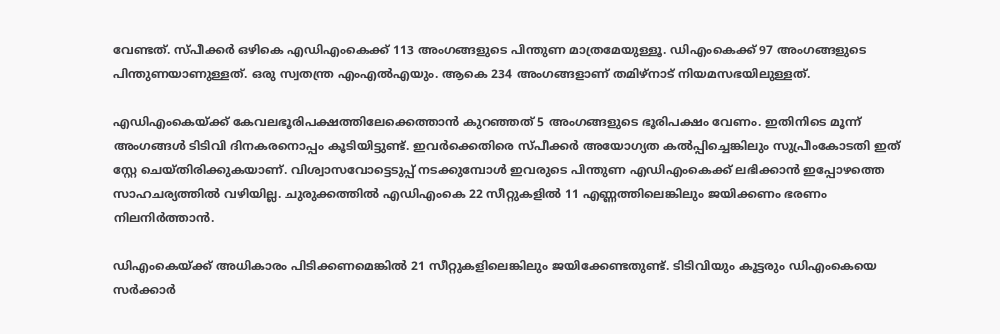വേണ്ടത്. സ്പീക്കർ ഒഴികെ എഡിഎംകെക്ക് 113 അംഗങ്ങളുടെ പിന്തുണ മാത്രമേയുള്ളൂ. ഡിഎംകെക്ക് 97 അംഗങ്ങളുടെ പിന്തുണയാണുള്ളത്. ഒരു സ്വതന്ത്ര എംഎൽഎയും. ആകെ 234 അംഗങ്ങളാണ് തമിഴ്നാട് നിയമസഭയിലുള്ളത്.

എഡിഎംകെയ്ക്ക് കേവലഭൂരിപക്ഷത്തിലേക്കെത്താൻ കുറഞ്ഞത് 5 അംഗങ്ങളുടെ ഭൂരിപക്ഷം വേണം. ഇതിനിടെ മൂന്ന് അംഗങ്ങൾ ടിടിവി ദിനകരനൊപ്പം കൂടിയിട്ടുണ്ട്. ഇവർക്കെതിരെ സ്പീക്കർ അയോഗ്യത കൽപ്പിച്ചെങ്കിലും സുപ്രീംകോടതി ഇത് സ്റ്റേ ചെയ്തിരിക്കുകയാണ്. വിശ്വാസവോട്ടെടുപ്പ് നടക്കുമ്പോൾ ഇവരുടെ പിന്തുണ എഡിഎംകെക്ക് ലഭിക്കാൻ ഇപ്പോഴത്തെ സാഹചര്യത്തില്‍ വഴിയില്ല. ചുരുക്കത്തിൽ എഡിഎംകെ 22 സീറ്റുകളിൽ 11 എണ്ണത്തിലെങ്കിലും ജയിക്കണം ഭരണം നിലനിർത്താൻ.

ഡിഎംകെയ്ക്ക് അധികാരം പിടിക്കണമെങ്കിൽ 21 സീറ്റുകളിലെങ്കിലും ജയിക്കേണ്ടതുണ്ട്. ടിടിവിയും കൂട്ടരും ഡിഎംകെയെ സർക്കാർ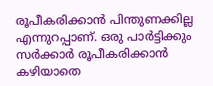രൂപീകരിക്കാൻ പിന്തുണക്കില്ല എന്നുറപ്പാണ്. ഒരു പാർട്ടിക്കും സർക്കാർ രൂപീകരിക്കാന്‍ കഴിയാതെ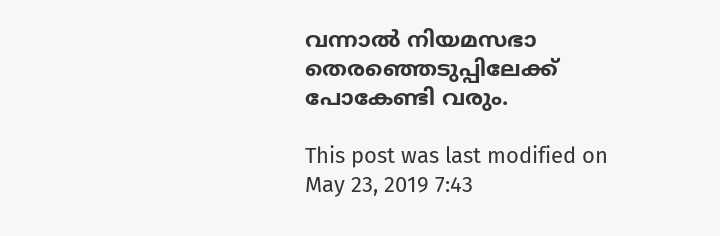വന്നാൽ നിയമസഭാ തെരഞ്ഞെടുപ്പിലേക്ക് പോകേണ്ടി വരും.

This post was last modified on May 23, 2019 7:43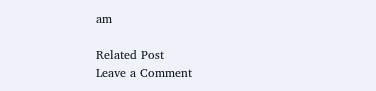am

Related Post
Leave a Comment